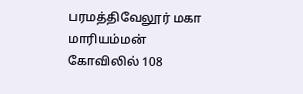பரமத்திவேலூர் மகா மாரியம்மன் கோவிலில் 108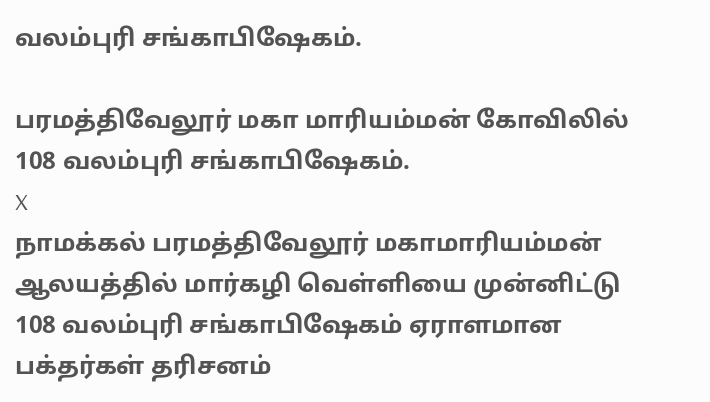வலம்புரி சங்காபிஷேகம்.

பரமத்திவேலூர் மகா மாரியம்மன் கோவிலில் 108 வலம்புரி சங்காபிஷேகம்.
X
நாமக்கல் பரமத்திவேலூர் மகாமாரியம்மன் ஆலயத்தில் மார்கழி வெள்ளியை முன்னிட்டு 108 வலம்புரி சங்காபிஷேகம் ஏராளமான பக்தர்கள் தரிசனம்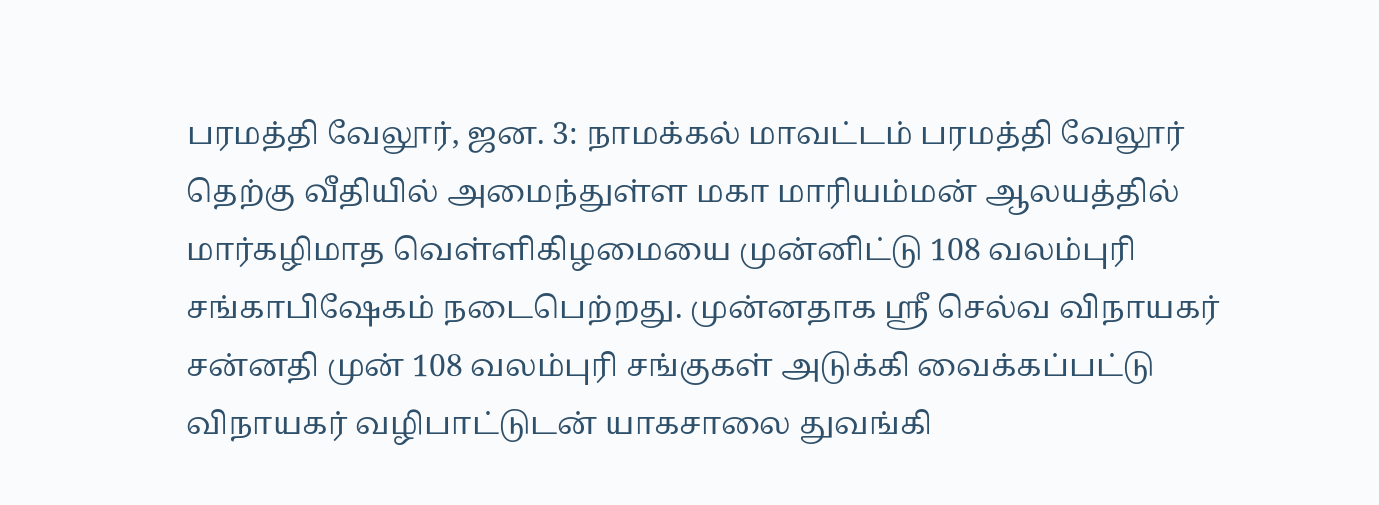பரமத்தி வேலூர், ஜன. 3: நாமக்கல் மாவட்டம் பரமத்தி வேலூர் தெற்கு வீதியில் அமைந்துள்ள மகா மாரியம்மன் ஆலயத்தில் மார்கழிமாத வெள்ளிகிழமையை முன்னிட்டு 108 வலம்புரி சங்காபிஷேகம் நடைபெற்றது. முன்னதாக ஸ்ரீ செல்வ விநாயகர் சன்னதி முன் 108 வலம்புரி சங்குகள் அடுக்கி வைக்கப்பட்டு விநாயகர் வழிபாட்டுடன் யாகசாலை துவங்கி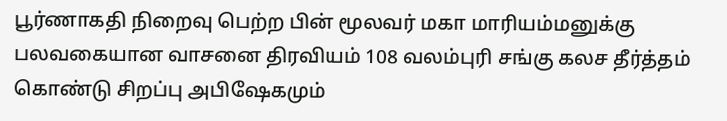பூர்ணாகதி நிறைவு பெற்ற பின் மூலவர் மகா மாரியம்மனுக்கு பலவகையான வாசனை திரவியம் 108 வலம்புரி சங்கு கலச தீர்த்தம் கொண்டு சிறப்பு அபிஷேகமும்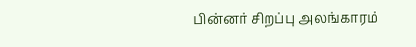பின்னர் சிறப்பு அலங்காரம்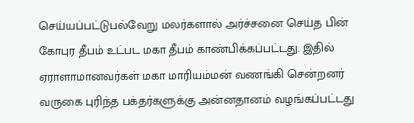செய்யப்பட்டுபல்வேறு மலர்களால் அர்ச்சனை செய்த பின் கோபுர தீபம் உட்பட மகா தீபம் காண்பிக்கப்பட்டது. இதில் ஏராளாமானவர்கள் மகா மாரியம்மன் வணங்கி சென்றனர் வருகை புரிந்த பக்தர்களுக்கு அன்னதானம் வழங்கப்பட்டது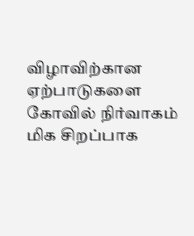விழாவிற்கான ஏற்பாடுகளை கோவில் நிர்வாகம் மிக சிறப்பாக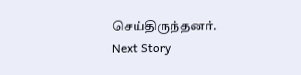செய்திருந்தனர்.
Next Story